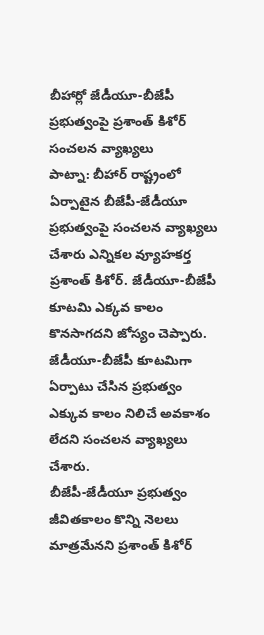బీహార్లో జేడీయూ-బీజేపీ ప్రభుత్వంపై ప్రశాంత్ కిశోర్ సంచలన వ్యాఖ్యలు
పాట్నా: బీహార్ రాష్ట్రంలో ఏర్పాటైన బీజేపీ-జేడీయూ ప్రభుత్వంపై సంచలన వ్యాఖ్యలు చేశారు ఎన్నికల వ్యూహకర్త ప్రశాంత్ కిశోర్. జేడీయూ-బీజేపీ కూటమి ఎక్కవ కాలం కొనసాగదని జోస్యం చెప్పారు. జేడీయూ-బీజేపీ కూటమిగా ఏర్పాటు చేసిన ప్రభుత్వం ఎక్కువ కాలం నిలిచే అవకాశం లేదని సంచలన వ్యాఖ్యలు చేశారు.
బీజేపీ-జేడీయూ ప్రభుత్వం జీవితకాలం కొన్ని నెలలు మాత్రమేనని ప్రశాంత్ కిశోర్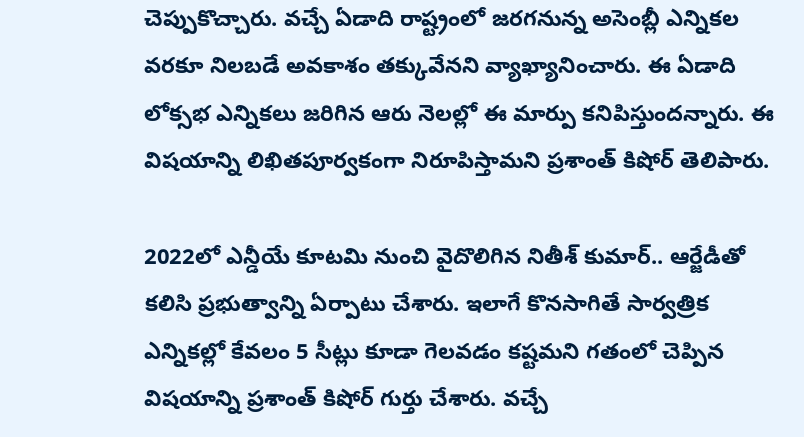చెప్పుకొచ్చారు. వచ్చే ఏడాది రాష్ట్రంలో జరగనున్న అసెంబ్లీ ఎన్నికల వరకూ నిలబడే అవకాశం తక్కువేనని వ్యాఖ్యానించారు. ఈ ఏడాది లోక్సభ ఎన్నికలు జరిగిన ఆరు నెలల్లో ఈ మార్పు కనిపిస్తుందన్నారు. ఈ విషయాన్ని లిఖితపూర్వకంగా నిరూపిస్తామని ప్రశాంత్ కిషోర్ తెలిపారు.

2022లో ఎన్డీయే కూటమి నుంచి వైదొలిగిన నితీశ్ కుమార్.. ఆర్జేడీతో కలిసి ప్రభుత్వాన్ని ఏర్పాటు చేశారు. ఇలాగే కొనసాగితే సార్వత్రిక ఎన్నికల్లో కేవలం 5 సీట్లు కూడా గెలవడం కష్టమని గతంలో చెప్పిన విషయాన్ని ప్రశాంత్ కిషోర్ గుర్తు చేశారు. వచ్చే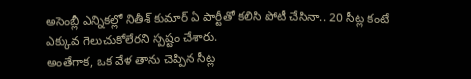అసెంబ్లీ ఎన్నికల్లో నితీశ్ కుమార్ ఏ పార్టీతో కలిసి పోటీ చేసినా.. 20 సీట్ల కంటే ఎక్కువ గెలుచుకోలేరని స్పష్టం చేశారు.
అంతేగాక, ఒక వేళ తాను చెప్పిన సీట్ల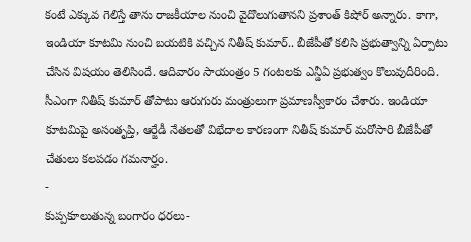కంటే ఎక్కువ గెలిస్తే తాను రాజకీయాల నుంచి వైదొలుగుతానని ప్రశాంత్ కిషోర్ అన్నారు. కాగా, ఇండియా కూటమి నుంచి బయటికి వచ్చిన నితీష్ కుమార్.. బీజేపీతో కలిసి ప్రభుత్వాన్ని ఏర్పాటు చేసిన విషయం తెలిసిందే. ఆదివారం సాయంత్రం 5 గంటలకు ఎన్డీఏ ప్రభుత్వం కొలువుదీరింది. సీఎంగా నితీష్ కుమార్ తోపాటు ఆరుగురు మంత్రులుగా ప్రమాణస్వీకారం చేశారు. ఇండియా కూటమిపై అసంతృప్తి, ఆర్జేడీ నేతలతో విభేదాల కారణంగా నితీష్ కుమార్ మరోసారి బీజేపీతో చేతులు కలపడం గమనార్హం.
-
కుప్పకూలుతున్న బంగారం ధరలు-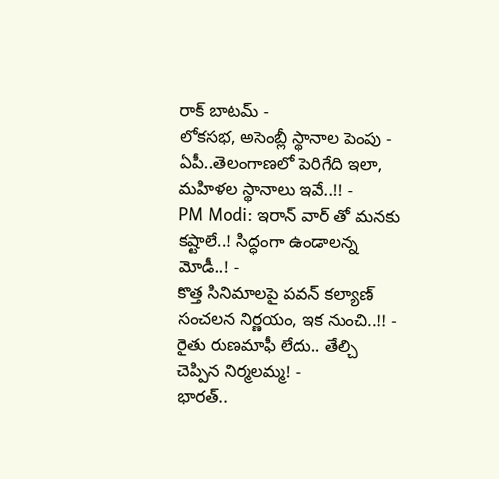రాక్ బాటమ్ -
లోకసభ, అసెంబ్లీ స్థానాల పెంపు - ఏపీ..తెలంగాణలో పెరిగేది ఇలా, మహిళల స్థానాలు ఇవే..!! -
PM Modi: ఇరాన్ వార్ తో మనకు కష్టాలే..! సిద్ధంగా ఉండాలన్న మోడీ..! -
కొత్త సినిమాలపై పవన్ కల్యాణ్ సంచలన నిర్ణయం, ఇక నుంచి..!! -
రైతు రుణమాఫీ లేదు.. తేల్చి చెప్పిన నిర్మలమ్మ! -
భారత్..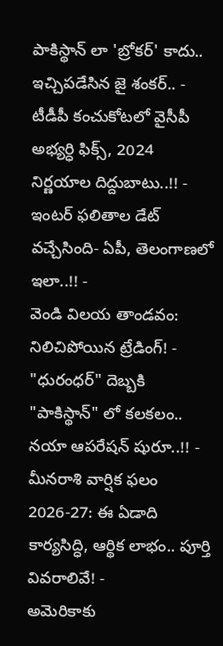పాకిస్థాన్ లా 'బ్రోకర్' కాదు.. ఇచ్చిపడేసిన జై శంకర్.. -
టీడీపీ కంచుకోటలో వైసీపీ అభ్యర్ధి ఫిక్స్, 2024 నిర్ణయాల దిద్దుబాటు..!! -
ఇంటర్ ఫలితాల డేట్ వచ్చేసింది- ఏపీ, తెలంగాణలో ఇలా..!! -
వెండి విలయ తాండవం: నిలిచిపోయిన ట్రేడింగ్! -
"ధురంధర్" దెబ్బకి "పాకిస్థాన్" లో కలకలం.. నయా ఆపరేషన్ షురూ..!! -
మీనరాశి వార్షిక ఫలం 2026-27: ఈ ఏడాది కార్యసిద్ధి, ఆర్థిక లాభం.. పూర్తి వివరాలివే! -
అమెరికాకు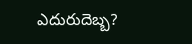ఎదురుదెబ్బ?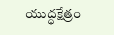యుద్ధక్షేత్రం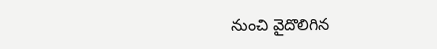నుంచి వైదొలిగిన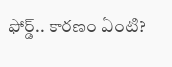ఫోర్డ్.. కారణం ఏంటి?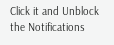Click it and Unblock the Notifications